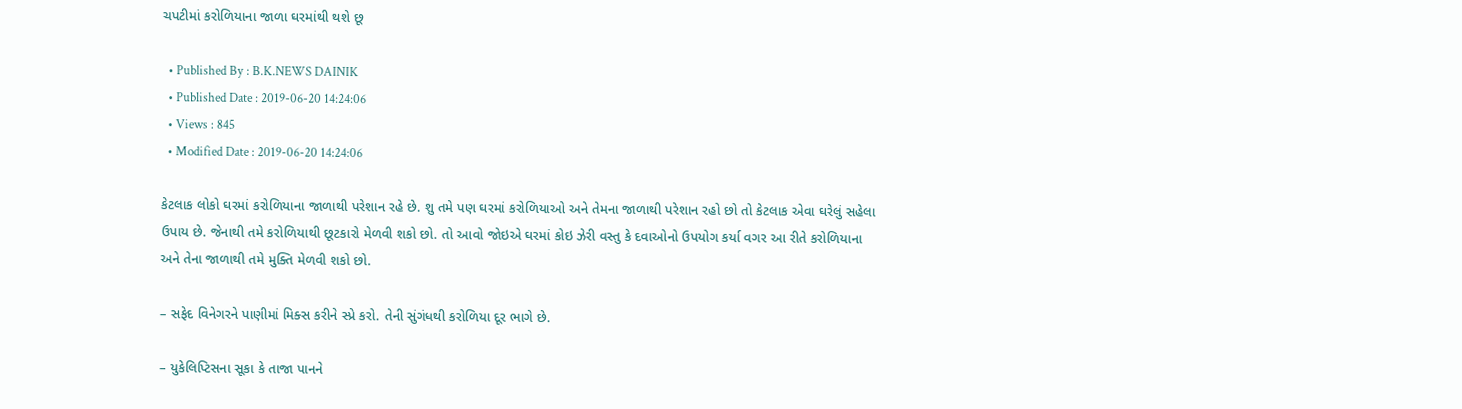ચપટીમાં કરોળિયાના જાળા ઘરમાંથી થશે છૂ

  • Published By : B.K.NEWS DAINIK
  • Published Date : 2019-06-20 14:24:06
  • Views : 845
  • Modified Date : 2019-06-20 14:24:06

કેટલાક લોકો ઘરમાં કરોળિયાના જાળાથી પરેશાન રહે છે. શુ તમે પણ ઘરમાં કરોળિયાઓ અને તેમના જાળાથી પરેશાન રહો છો તો કેટલાક એવા ઘરેલું સહેલા ઉપાય છે. જેનાથી તમે કરોળિયાથી છૂટકારો મેળવી શકો છો. તો આવો જોઇએ ઘરમાં કોઇ ઝેરી વસ્તુ કે દવાઓનો ઉપયોગ કર્યા વગર આ રીતે કરોળિયાના અને તેના જાળાથી તમે મુક્તિ મેળવી શકો છો.

– સફેદ વિનેગરને પાણીમાં મિક્સ કરીને સ્પ્રે કરો. તેની સુંગંધથી કરોળિયા દૂર ભાગે છે.

– યુકેલિપ્ટિસના સૂકા કે તાજા પાનને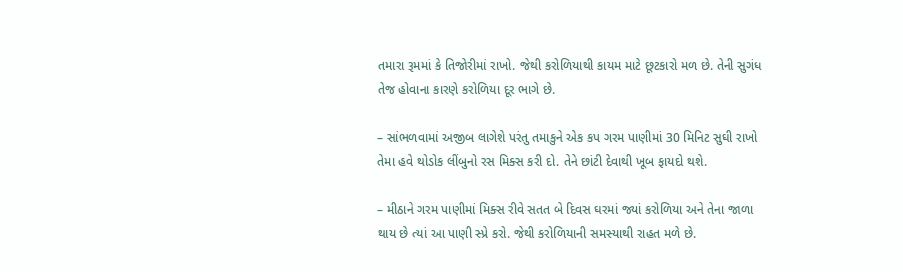તમારા રૂમમાં કે તિજોરીમાં રાખો. જેથી કરોળિયાથી કાયમ માટે છૂટકારો મળ છે. તેની સુગંધ તેજ હોવાના કારણે કરોળિયા દૂર ભાગે છે.

– સાંભળવામાં અજીબ લાગેશે પરંતુ તમાકુને એક કપ ગરમ પાણીમાં 30 મિનિટ સુઘી રાખો તેમા હવે થોડોક લીંબુનો રસ મિક્સ કરી દો. તેને છાંટી દેવાથી ખૂબ ફાયદો થશે.

– મીઠાને ગરમ પાણીમાં મિક્સ રીવે સતત બે દિવસ ઘરમાં જ્યાં કરોળિયા અને તેના જાળા થાય છે ત્યાં આ પાણી સ્પ્રે કરો. જેથી કરોળિયાની સમસ્યાથી રાહત મળે છે.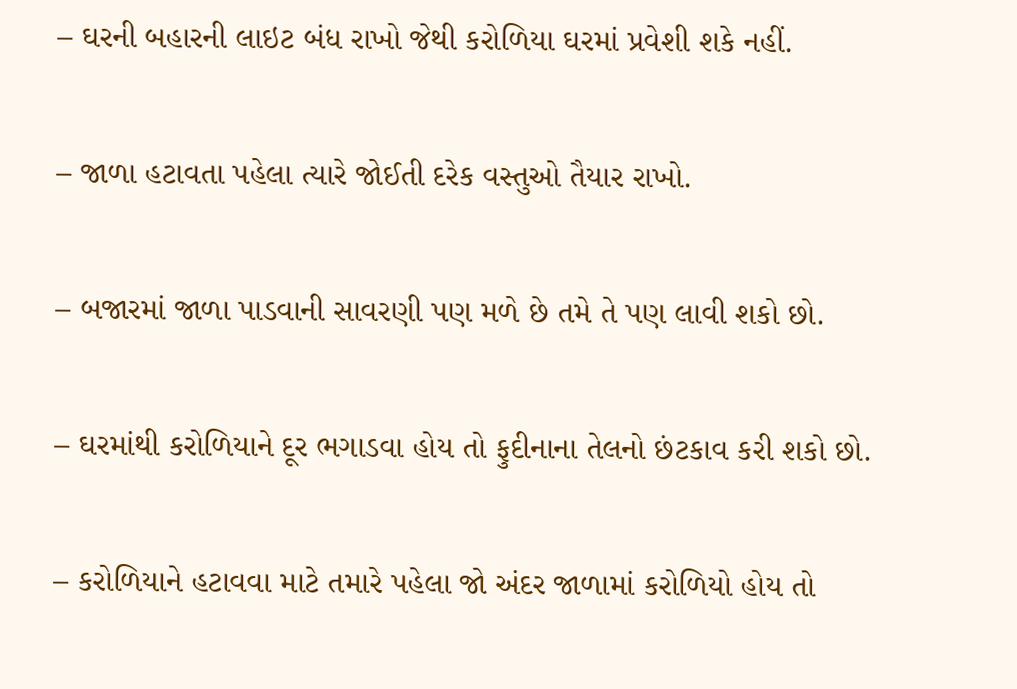– ઘરની બહારની લાઇટ બંધ રાખો જેથી કરોળિયા ઘરમાં પ્રવેશી શકે નહીં.

– જાળા હટાવતા પહેલા ત્યારે જોઈતી દરેક વસ્તુઓ તૈયાર રાખો.

– બજારમાં જાળા પાડવાની સાવરણી પણ મળે છે તમે તે પણ લાવી શકો છો.

– ઘરમાંથી કરોળિયાને દૂર ભગાડવા હોય તો ફુદીનાના તેલનો છંટકાવ કરી શકો છો.

– કરોળિયાને હટાવવા માટે તમારે પહેલા જો અંદર જાળામાં કરોળિયો હોય તો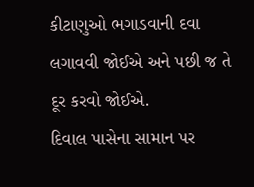કીટાણુઓ ભગાડવાની દવા લગાવવી જોઈએ અને પછી જ તે દૂર કરવો જોઈએ.
દિવાલ પાસેના સામાન પર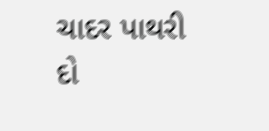ચાદર પાથરી દો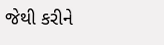જેથી કરીને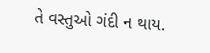તે વસ્તુઓ ગંદી ન થાય.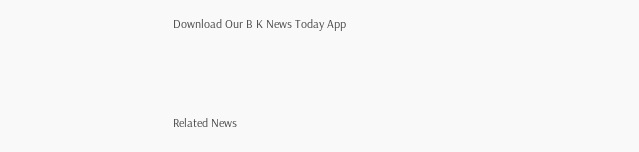Download Our B K News Today App



Related News